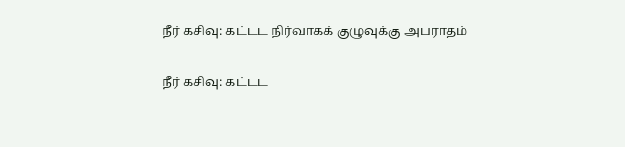நீர் கசிவு: கட்டட நிர்வாகக் குழுவுக்கு அபராதம்

நீர் கசிவு: கட்டட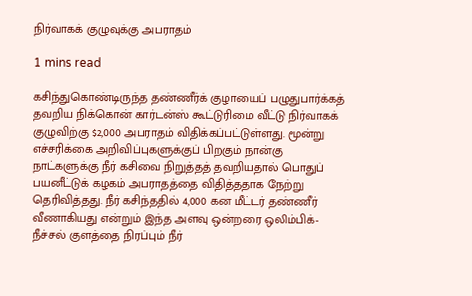நிர்வாகக் குழுவுக்கு அபராதம்

1 mins read

கசிந்துகொண்டிருந்த தண்ணீர்க் குழாயைப் பழுதுபார்க்கத் தவறிய நிக்கொன் கார்டன்ஸ் கூட்டுரிமை வீட்டு நிர்வாகக் குழுவிற்கு $2,000 அபராதம் விதிக்கப்பட்டுள்ளது. மூன்று எச்சரிக்கை அறிவிப்புகளுக்குப் பிறகும் நான்கு நாட்களுக்கு நீர் கசிவை நிறுத்தத் தவறியதால் பொதுப் பயனீட்டுக் கழகம் அபராதத்தை விதித்ததாக நேற்று தெரிவித்தது. நீர் கசிந்ததில் 4,000 கன மீட்டர் தண்ணீர் வீணாகியது என்றும் இந்த அளவு ஒன்றரை ஒலிம்பிக்- நீச்சல் குளத்தை நிரப்பும் நீர்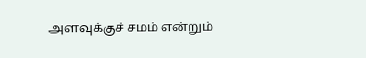அளவுக்குச் சமம் என்றும்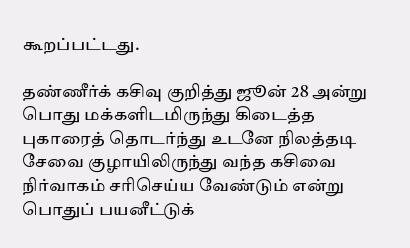கூறப்பட்டது.

தண்ணீர்க் கசிவு குறித்து ஜூன் 28 அன்று பொது மக்களிடமிருந்து கிடைத்த புகாரைத் தொடர்ந்து உடனே நிலத்தடி சேவை குழாயிலிருந்து வந்த கசிவை நிர்வாகம் சரிசெய்ய வேண்டும் என்று பொதுப் பயனீட்டுக்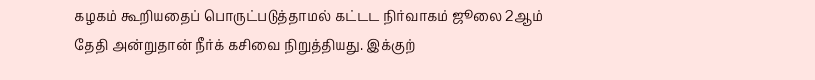கழகம் கூறியதைப் பொருட்படுத்தாமல் கட்டட நிர்வாகம் ஜூலை 2ஆம் தேதி அன்றுதான் நீர்க் கசிவை நிறுத்தியது. இக்குற்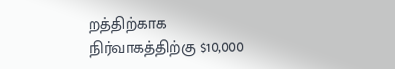றத்திற்காக நிர்வாகத்திற்கு $10,000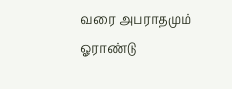வரை அபராதமும் ஓராண்டு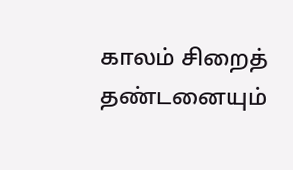காலம் சிறைத் தண்டனையும்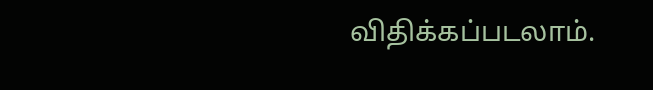விதிக்கப்படலாம்.